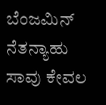ಬೆಂಜಮಿನ್ ನೆತನ್ಯಾಹು ಸಾವು ಕೇವಲ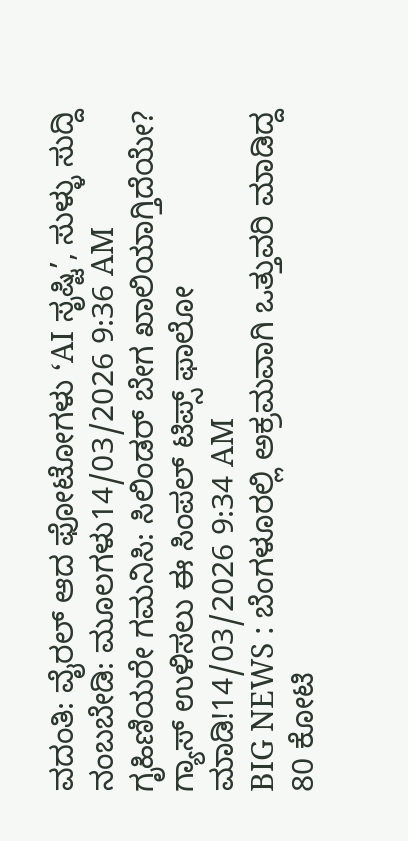ವದಂತಿ: ವೈರಲ್ ಆದ ಫೋಟೋಗಳು ‘AI ಸೃಷ್ಟಿ’, ಸುಳ್ಳು ಸುದ್ದಿ ನಂಬಬೇಡಿ: ಮೂಲಗಳು14/03/2026 9:36 AM
ಗೃಹಿಣಿಯರೇ ಗಮನಿಸಿ: ಸಿಲಿಂಡರ್ ಬೇಗ ಖಾಲಿಯಾಗ್ತಿದೆಯೇ? ಗ್ಯಾಸ್ ಉಳಿಸಲು ಈ ಸಿಂಪಲ್ ಟಿಪ್ಸ್ ಫಾಲೋ ಮಾಡಿ!14/03/2026 9:34 AM
BIG NEWS : ಬೆಂಗಳೂರಲ್ಲಿ ಅಕ್ರಮವಾಗಿ ಒತ್ತುವರಿ ಮಾಡಿದ್ದ 80 ಕೋಟಿ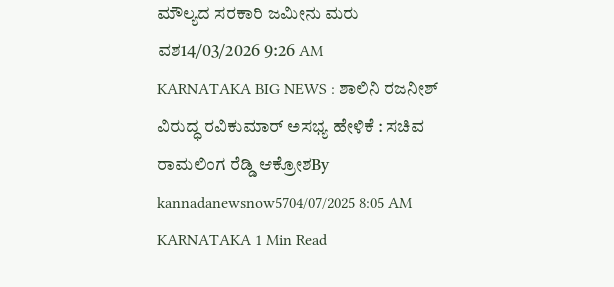ಮೌಲ್ಯದ ಸರಕಾರಿ ಜಮೀನು ಮರು ವಶ14/03/2026 9:26 AM
KARNATAKA BIG NEWS : ಶಾಲಿನಿ ರಜನೀಶ್ ವಿರುದ್ಧ ರವಿಕುಮಾರ್ ಅಸಭ್ಯ ಹೇಳಿಕೆ : ಸಚಿವ ರಾಮಲಿಂಗ ರೆಡ್ಡಿ ಆಕ್ರೋಶBy kannadanewsnow5704/07/2025 8:05 AM KARNATAKA 1 Min Read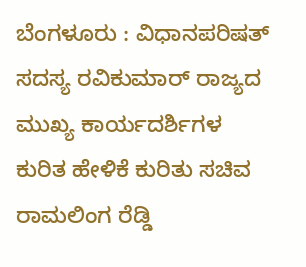ಬೆಂಗಳೂರು : ವಿಧಾನಪರಿಷತ್ ಸದಸ್ಯ ರವಿಕುಮಾರ್ ರಾಜ್ಯದ ಮುಖ್ಯ ಕಾರ್ಯದರ್ಶಿಗಳ ಕುರಿತ ಹೇಳಿಕೆ ಕುರಿತು ಸಚಿವ ರಾಮಲಿಂಗ ರೆಡ್ಡಿ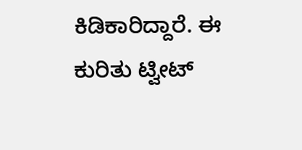ಕಿಡಿಕಾರಿದ್ದಾರೆ. ಈ ಕುರಿತು ಟ್ವೀಟ್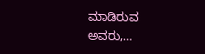ಮಾಡಿರುವ ಅವರು,…